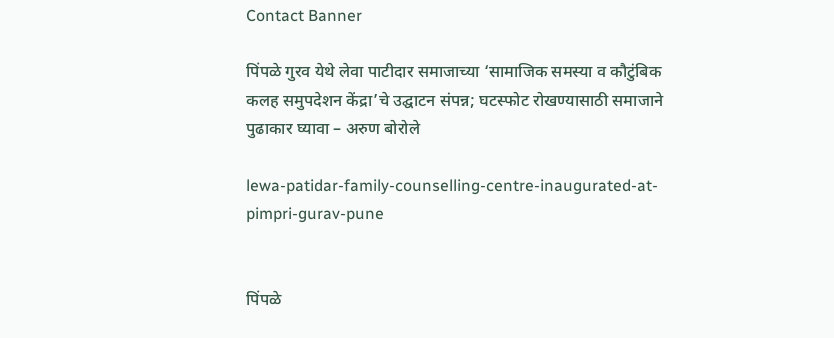Contact Banner

पिंपळे गुरव येथे लेवा पाटीदार समाजाच्या ‘सामाजिक समस्या व कौटुंबिक कलह समुपदेशन केंद्रा’चे उद्घाटन संपन्न; घटस्फोट रोखण्यासाठी समाजाने पुढाकार घ्यावा – अरुण बोरोले

lewa-patidar-family-counselling-centre-inaugurated-at-pimpri-gurav-pune


पिंपळे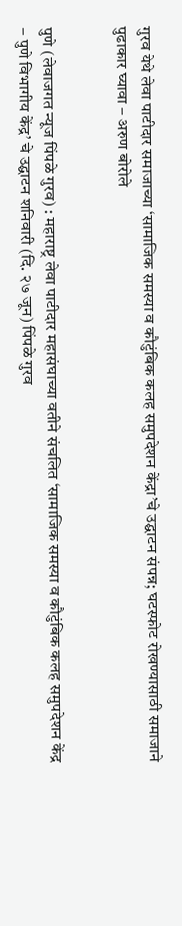गुरव येथे लेवा पाटीदार समाजाच्या ‘सामाजिक समस्या व कौटुंबिक कलह समुपदेशन केंद्रा’चे उद्घाटन संपन्न; घटस्फोट रोखण्यासाठी समाजाने पुढाकार घ्यावा – अरुण बोरोले


पुणे (लेवाजगत न्यूज पिंपळे गुरव) : महाराष्ट्र लेवा पाटीदार महासंघाच्या वतीने संचलित ‘सामाजिक समस्या व कौटुंबिक कलह समुपदेशन केंद्र – पुणे विभागीय केंद्र’ चे उद्घाटन शनिवारी (दि. २७ जून) पिंपळे गुरव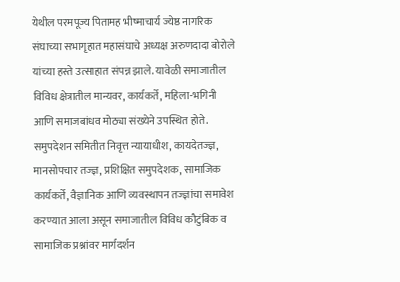येथील परमपूज्य पितामह भीष्माचार्य ज्येष्ठ नागरिक संघाच्या सभागृहात महासंघाचे अध्यक्ष अरुणदादा बोरोले यांच्या हस्ते उत्साहात संपन्न झाले. यावेळी समाजातील विविध क्षेत्रातील मान्यवर, कार्यकर्ते, महिला-भगिनी आणि समाजबांधव मोठ्या संख्येने उपस्थित होते. समुपदेशन समितीत निवृत्त न्यायाधीश, कायदेतज्ज्ञ, मानसोपचार तज्ज्ञ, प्रशिक्षित समुपदेशक, सामाजिक कार्यकर्ते, वैज्ञानिक आणि व्यवस्थापन तज्ज्ञांचा समावेश करण्यात आला असून समाजातील विविध कौटुंबिक व सामाजिक प्रश्नांवर मार्गदर्शन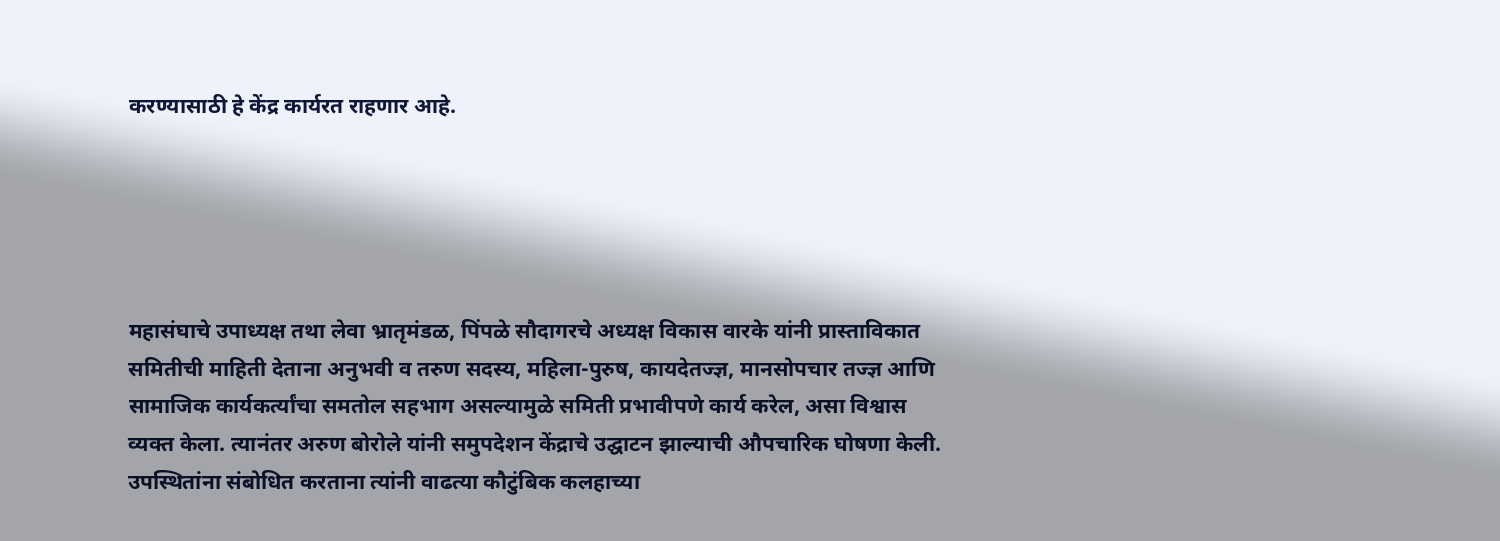करण्यासाठी हे केंद्र कार्यरत राहणार आहे.





महासंघाचे उपाध्यक्ष तथा लेवा भ्रातृमंडळ, पिंपळे सौदागरचे अध्यक्ष विकास वारके यांनी प्रास्ताविकात समितीची माहिती देताना अनुभवी व तरुण सदस्य, महिला-पुरुष, कायदेतज्ज्ञ, मानसोपचार तज्ज्ञ आणि सामाजिक कार्यकर्त्यांचा समतोल सहभाग असल्यामुळे समिती प्रभावीपणे कार्य करेल, असा विश्वास व्यक्त केला. त्यानंतर अरुण बोरोले यांनी समुपदेशन केंद्राचे उद्घाटन झाल्याची औपचारिक घोषणा केली. उपस्थितांना संबोधित करताना त्यांनी वाढत्या कौटुंबिक कलहाच्या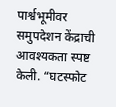पार्श्वभूमीवर समुपदेशन केंद्राची आवश्यकता स्पष्ट केली. “घटस्फोट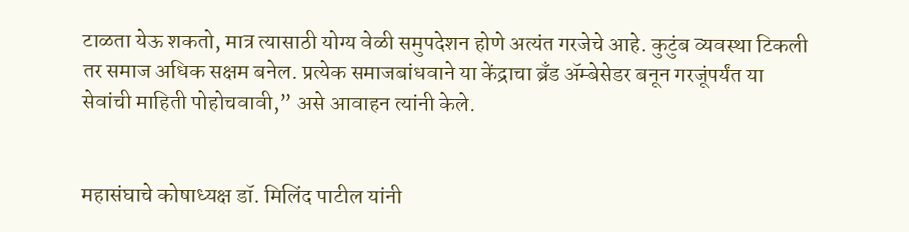टाळता येऊ शकतो, मात्र त्यासाठी योग्य वेळी समुपदेशन होणे अत्यंत गरजेचे आहे. कुटुंब व्यवस्था टिकली तर समाज अधिक सक्षम बनेल. प्रत्येक समाजबांधवाने या केंद्राचा ब्रँड ॲम्बेसेडर बनून गरजूंपर्यंत या सेवांची माहिती पोहोचवावी,” असे आवाहन त्यांनी केले.


महासंघाचे कोषाध्यक्ष डॉ. मिलिंद पाटील यांनी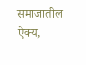समाजातील ऐक्य,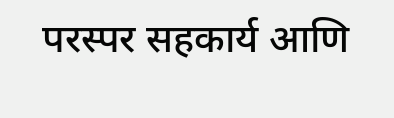परस्पर सहकार्य आणि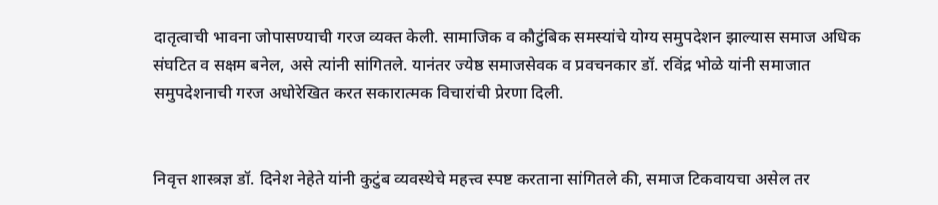दातृत्वाची भावना जोपासण्याची गरज व्यक्त केली. सामाजिक व कौटुंबिक समस्यांचे योग्य समुपदेशन झाल्यास समाज अधिक संघटित व सक्षम बनेल, असे त्यांनी सांगितले. यानंतर ज्येष्ठ समाजसेवक व प्रवचनकार डॉ. रविंद्र भोळे यांनी समाजात समुपदेशनाची गरज अधोरेखित करत सकारात्मक विचारांची प्रेरणा दिली.


निवृत्त शास्त्रज्ञ डॉ. दिनेश नेहेते यांनी कुटुंब व्यवस्थेचे महत्त्व स्पष्ट करताना सांगितले की, समाज टिकवायचा असेल तर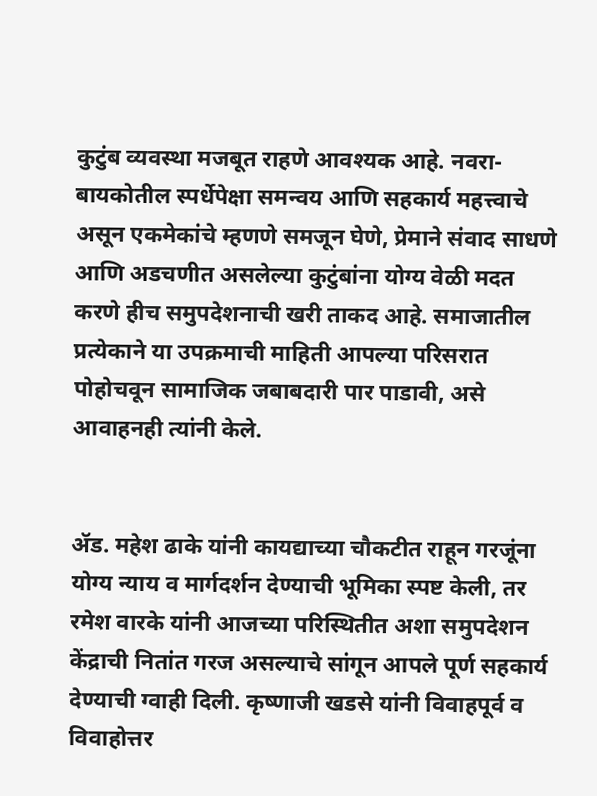कुटुंब व्यवस्था मजबूत राहणे आवश्यक आहे. नवरा-बायकोतील स्पर्धेपेक्षा समन्वय आणि सहकार्य महत्त्वाचे असून एकमेकांचे म्हणणे समजून घेणे, प्रेमाने संवाद साधणे आणि अडचणीत असलेल्या कुटुंबांना योग्य वेळी मदत करणे हीच समुपदेशनाची खरी ताकद आहे. समाजातील प्रत्येकाने या उपक्रमाची माहिती आपल्या परिसरात पोहोचवून सामाजिक जबाबदारी पार पाडावी, असे आवाहनही त्यांनी केले.


ॲड. महेश ढाके यांनी कायद्याच्या चौकटीत राहून गरजूंना योग्य न्याय व मार्गदर्शन देण्याची भूमिका स्पष्ट केली, तर रमेश वारके यांनी आजच्या परिस्थितीत अशा समुपदेशन केंद्राची नितांत गरज असल्याचे सांगून आपले पूर्ण सहकार्य देण्याची ग्वाही दिली. कृष्णाजी खडसे यांनी विवाहपूर्व व विवाहोत्तर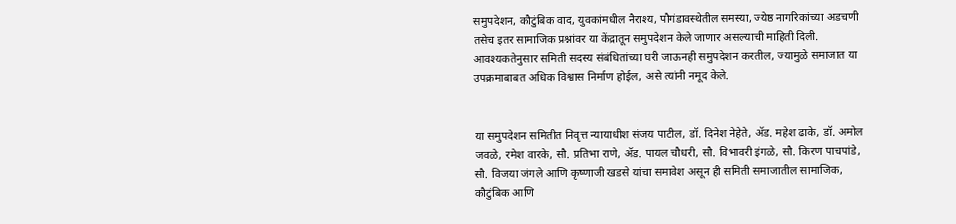समुपदेशन, कौटुंबिक वाद, युवकांमधील नैराश्य, पौगंडावस्थेतील समस्या, ज्येष्ठ नागरिकांच्या अडचणी तसेच इतर सामाजिक प्रश्नांवर या केंद्रातून समुपदेशन केले जाणार असल्याची माहिती दिली. आवश्यकतेनुसार समिती सदस्य संबंधितांच्या घरी जाऊनही समुपदेशन करतील, ज्यामुळे समाजात या उपक्रमाबाबत अधिक विश्वास निर्माण होईल, असे त्यांनी नमूद केले.


या समुपदेशन समितीत निवृत्त न्यायाधीश संजय पाटील, डॉ. दिनेश नेहेते, ॲड. महेश ढाके, डॉ. अमोल जवळे, रमेश वारके, सौ. प्रतिभा राणे, ॲड. पायल चौधरी, सौ. विभावरी इंगळे, सौ. किरण पाचपांडे, सौ. विजया जंगले आणि कृष्णाजी खडसे यांचा समावेश असून ही समिती समाजातील सामाजिक, कौटुंबिक आणि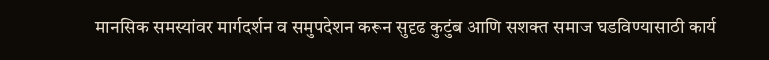मानसिक समस्यांवर मार्गदर्शन व समुपदेशन करून सुदृढ कुटुंब आणि सशक्त समाज घडविण्यासाठी कार्य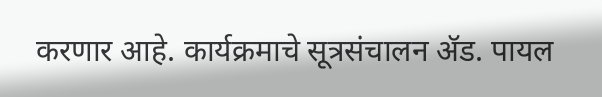करणार आहे. कार्यक्रमाचे सूत्रसंचालन ॲड. पायल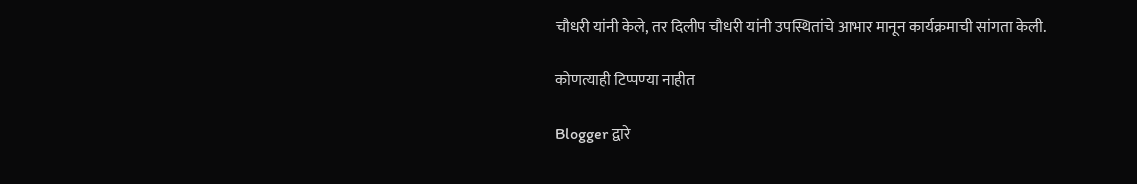चौधरी यांनी केले, तर दिलीप चौधरी यांनी उपस्थितांचे आभार मानून कार्यक्रमाची सांगता केली.

कोणत्याही टिप्पण्‍या नाहीत

Blogger द्वारे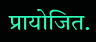प्रायोजित.